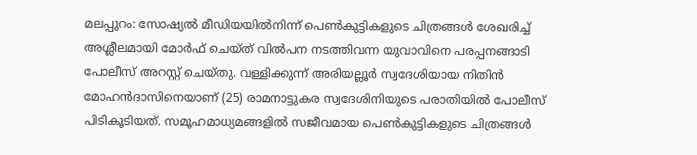മലപ്പുറം: സോഷ്യൽ മീഡിയയിൽനിന്ന് പെൺകുട്ടികളുടെ ചിത്രങ്ങൾ ശേഖരിച്ച് അശ്ലീലമായി മോർഫ് ചെയ്ത് വിൽപന നടത്തിവന്ന യുവാവിനെ പരപ്പനങ്ങാടി പോലീസ് അറസ്റ്റ് ചെയ്തു. വള്ളിക്കുന്ന് അരിയല്ലൂർ സ്വദേശിയായ നിതിൻ മോഹൻദാസിനെയാണ് (25) രാമനാട്ടുകര സ്വദേശിനിയുടെ പരാതിയിൽ പോലീസ് പിടികൂടിയത്. സമൂഹമാധ്യമങ്ങളിൽ സജീവമായ പെൺകുട്ടികളുടെ ചിത്രങ്ങൾ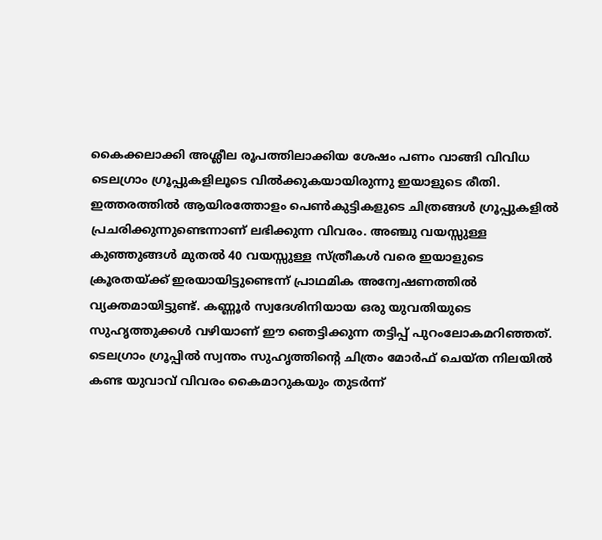കൈക്കലാക്കി അശ്ലീല രൂപത്തിലാക്കിയ ശേഷം പണം വാങ്ങി വിവിധ ടെലഗ്രാം ഗ്രൂപ്പുകളിലൂടെ വിൽക്കുകയായിരുന്നു ഇയാളുടെ രീതി.
ഇത്തരത്തിൽ ആയിരത്തോളം പെൺകുട്ടികളുടെ ചിത്രങ്ങൾ ഗ്രൂപ്പുകളിൽ പ്രചരിക്കുന്നുണ്ടെന്നാണ് ലഭിക്കുന്ന വിവരം. അഞ്ചു വയസ്സുള്ള കുഞ്ഞുങ്ങൾ മുതൽ 40 വയസ്സുള്ള സ്ത്രീകൾ വരെ ഇയാളുടെ ക്രൂരതയ്ക്ക് ഇരയായിട്ടുണ്ടെന്ന് പ്രാഥമിക അന്വേഷണത്തിൽ വ്യക്തമായിട്ടുണ്ട്. കണ്ണൂർ സ്വദേശിനിയായ ഒരു യുവതിയുടെ സുഹൃത്തുക്കൾ വഴിയാണ് ഈ ഞെട്ടിക്കുന്ന തട്ടിപ്പ് പുറംലോകമറിഞ്ഞത്.
ടെലഗ്രാം ഗ്രൂപ്പിൽ സ്വന്തം സുഹൃത്തിന്റെ ചിത്രം മോർഫ് ചെയ്ത നിലയിൽ കണ്ട യുവാവ് വിവരം കൈമാറുകയും തുടർന്ന്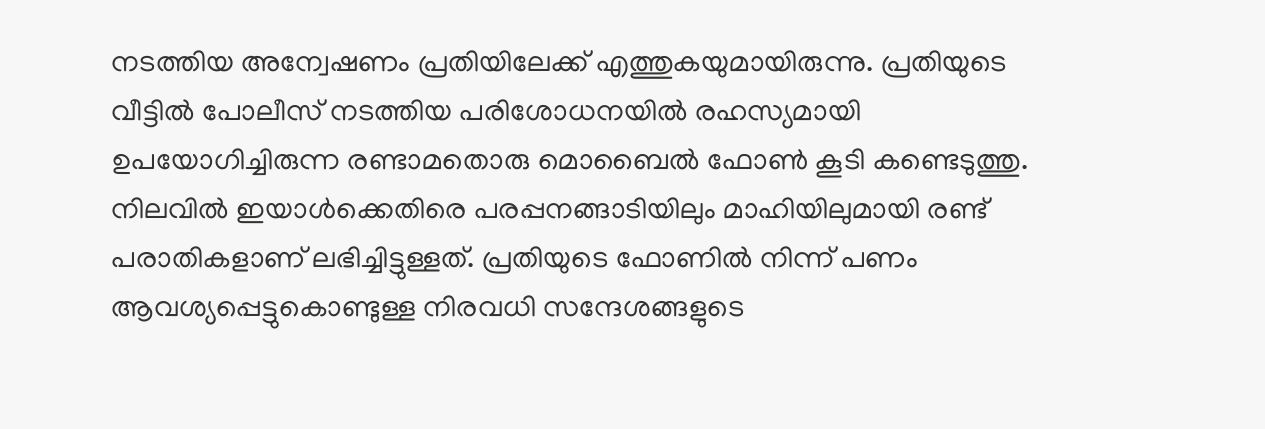നടത്തിയ അന്വേഷണം പ്രതിയിലേക്ക് എത്തുകയുമായിരുന്നു. പ്രതിയുടെ വീട്ടിൽ പോലീസ് നടത്തിയ പരിശോധനയിൽ രഹസ്യമായി ഉപയോഗിച്ചിരുന്ന രണ്ടാമതൊരു മൊബൈൽ ഫോൺ കൂടി കണ്ടെടുത്തു. നിലവിൽ ഇയാൾക്കെതിരെ പരപ്പനങ്ങാടിയിലും മാഹിയിലുമായി രണ്ട് പരാതികളാണ് ലഭിച്ചിട്ടുള്ളത്. പ്രതിയുടെ ഫോണിൽ നിന്ന് പണം ആവശ്യപ്പെട്ടുകൊണ്ടുള്ള നിരവധി സന്ദേശങ്ങളുടെ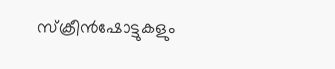സ്ക്രീൻഷോട്ടുകളും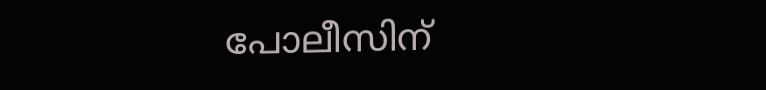പോലീസിന്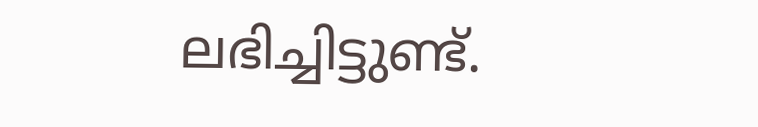ലഭിച്ചിട്ടുണ്ട്.